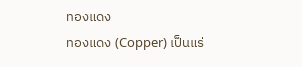ทองแดง
ทองแดง (Copper) เป็นแร่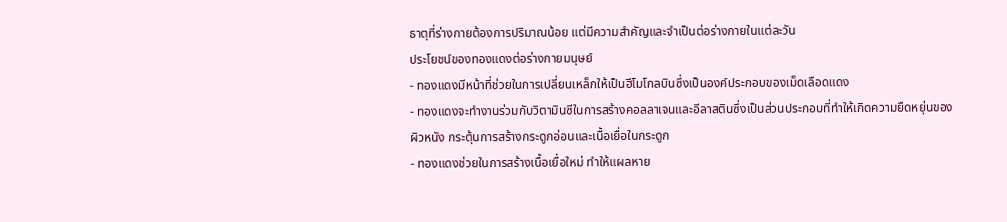ธาตุที่ร่างกายต้องการปริมาณน้อย แต่มีความสำคัญและจำเป็นต่อร่างกายในแต่ละวัน
ประโยชน์ของทองแดงต่อร่างกายมนุษย์
- ทองแดงมีหน้าที่ช่วยในการเปลี่ยนเหล็กให้เป็นฮีโมโกลบินซึ่งเป็นองค์ประกอบของเม็ดเลือดแดง
- ทองแดงจะทำงานร่วมกับวิตามินซีในการสร้างคอลลาเจนและอีลาสตินซึ่งเป็นส่วนประกอบที่ทำให้เกิดความยืดหยุ่นของผิวหนัง กระตุ้นการสร้างกระดูกอ่อนและเนื้อเยื่อในกระดูก
- ทองแดงช่วยในการสร้างเนื้อเยื่อใหม่ ทำให้แผลหาย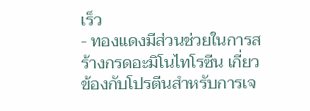เร็ว
- ทองแดงมีส่วนช่วยในการสร้างกรดอะมิโนไทโรซีน เกี่ยวข้องกับโปรตีนสำหรับการเจ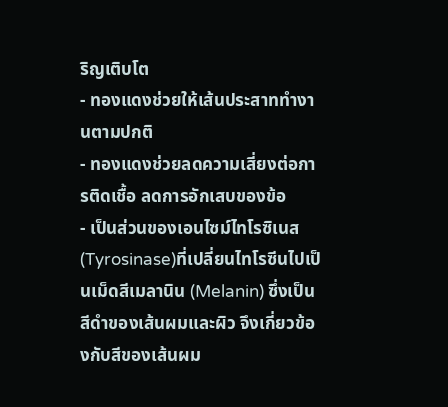ริญเติบโต
- ทองแดงช่วยให้เส้นประสาททำงานตามปกติ
- ทองแดงช่วยลดความเสี่ยงต่อการติดเชื้อ ลดการอักเสบของข้อ
- เป็นส่วนของเอนไซม์ไทโรซิเนส (Tyrosinase)ที่เปลี่ยนไทโรซีนไปเป็นเม็ดสีเมลานิน (Melanin) ซึ่งเป็นสีดำของเส้นผมและผิว จึงเกี่ยวข้องกับสีของเส้นผม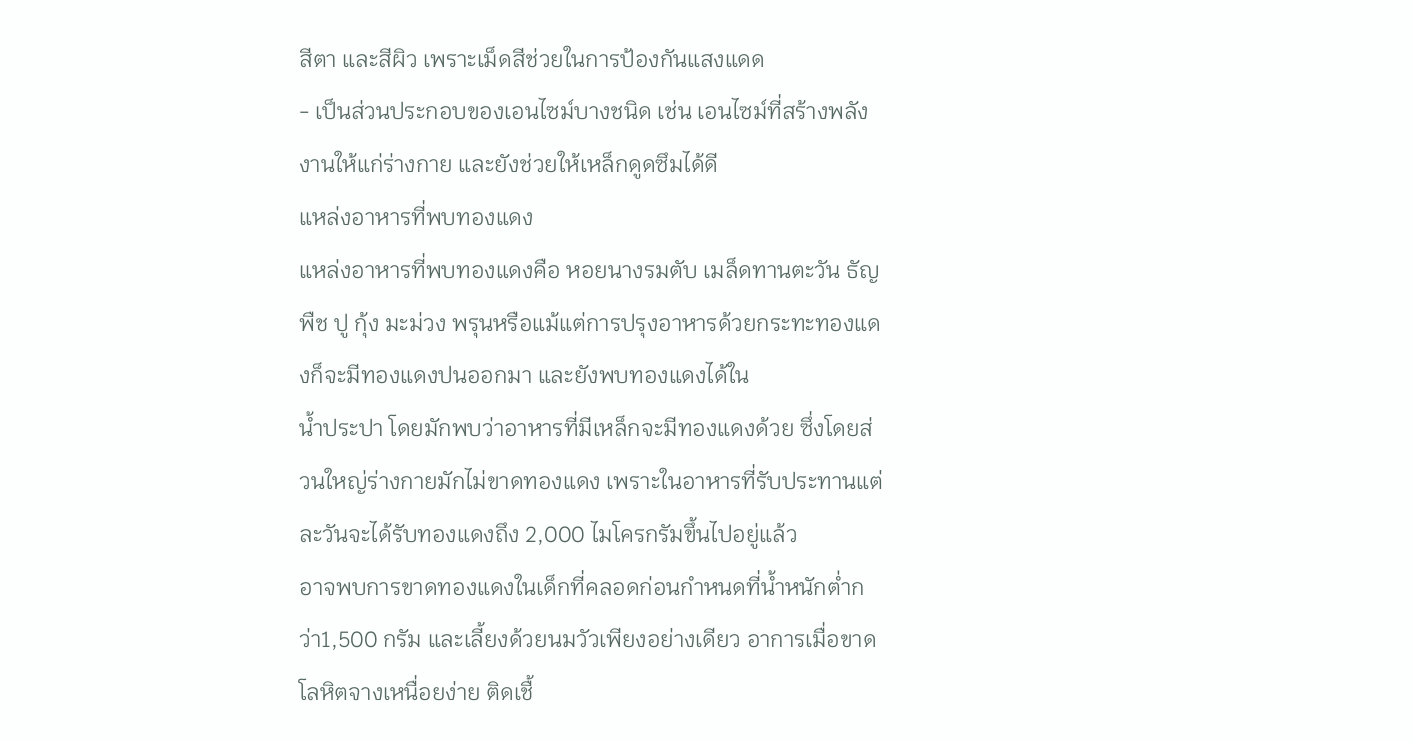สีตา และสีผิว เพราะเม็ดสีช่วยในการป้องกันแสงแดด
- เป็นส่วนประกอบของเอนไซม์บางชนิด เช่น เอนไซม์ที่สร้างพลังงานให้แก่ร่างกาย และยังช่วยให้เหล็กดูดซึมได้ดี
แหล่งอาหารที่พบทองแดง
แหล่งอาหารที่พบทองแดงคือ หอยนางรมตับ เมล็ดทานตะวัน ธัญพืช ปู กุ้ง มะม่วง พรุนหรือแม้แต่การปรุงอาหารด้วยกระทะทองแดงก็จะมีทองแดงปนออกมา และยังพบทองแดงได้ใน
น้ำประปา โดยมักพบว่าอาหารที่มีเหล็กจะมีทองแดงด้วย ซึ่งโดยส่วนใหญ่ร่างกายมักไม่ขาดทองแดง เพราะในอาหารที่รับประทานแต่ละวันจะได้รับทองแดงถึง 2,000 ไมโครกรัมขึ้นไปอยู่แล้ว
อาจพบการขาดทองแดงในเด็กที่คลอดก่อนกำหนดที่น้ำหนักต่ำกว่า1,500 กรัม และเลี้ยงด้วยนมวัวเพียงอย่างเดียว อาการเมื่อขาด โลหิตจางเหนื่อยง่าย ติดเชื้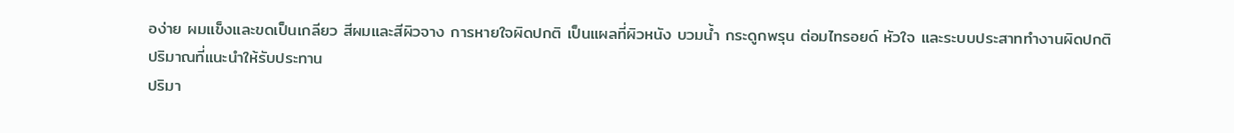อง่าย ผมแข็งและขดเป็นเกลียว สีผมและสีผิวจาง การหายใจผิดปกติ เป็นแผลที่ผิวหนัง บวมน้ำ กระดูกพรุน ต่อมไทรอยด์ หัวใจ และระบบประสาททำงานผิดปกติ
ปริมาณที่แนะนำให้รับประทาน
ปริมา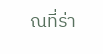ณที่ร่า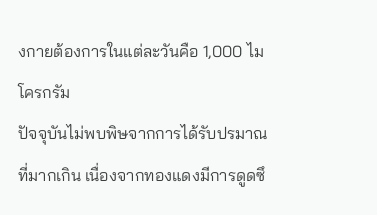งกายต้องการในแต่ละวันคือ 1,000 ไมโครกรัม
ปัจจุบันไม่พบพิษจากการได้รับปรมาณที่มากเกิน เนื่องจากทองแดงมีการดูดซึ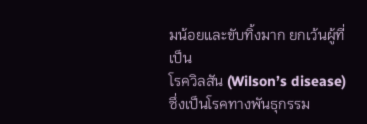มน้อยและขับทิ้งมาก ยกเว้นผู้ที่เป็น
โรควิลสัน (Wilson’s disease) ซึ่งเป็นโรคทางพันธุกรรม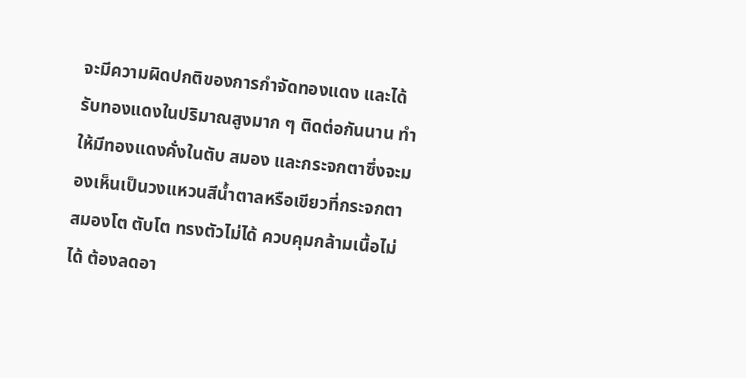จะมีความผิดปกติของการกำจัดทองแดง และได้รับทองแดงในปริมาณสูงมาก ๆ ติดต่อกันนาน ทำให้มีทองแดงคั่งในตับ สมอง และกระจกตาซึ่งจะมองเห็นเป็นวงแหวนสีน้ำตาลหรือเขียวที่กระจกตา สมองโต ตับโต ทรงตัวไม่ได้ ควบคุมกล้ามเนื้อไม่ได้ ต้องลดอา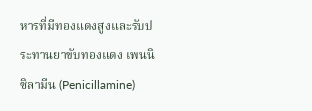หารที่มีทองแดงสูงและรับประทานยาขับทองแดง เพนนิซิลามีน (Penicillamine)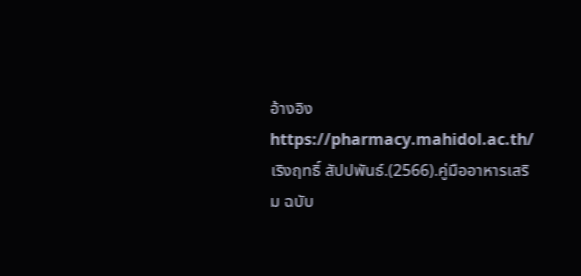อ้างอิง
https://pharmacy.mahidol.ac.th/
เริงฤทธิ์ สัปปพันธ์.(2566).คู่มืออาหารเสริม ฉบับ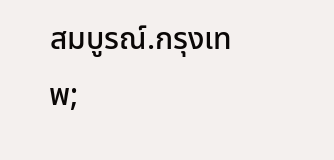สมบูรณ์.กรุงเทพ;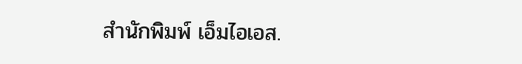สำนักพิมพ์ เอ็มไอเอส.